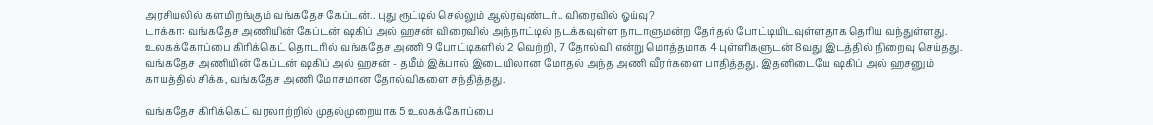அரசியலில் களமிறங்கும் வங்கதேச கேப்டன்.. புது ரூட்டில் செல்லும் ஆல்ரவுண்டர்.. விரைவில் ஓய்வு?
டாக்கா: வங்கதேச அணியின் கேப்டன் ஷகிப் அல் ஹசன் விரைவில் அந்நாட்டில் நடக்கவுள்ள நாடாளுமன்ற தேர்தல் போட்டியிடவுள்ளதாக தெரிய வந்துள்ளது.
உலகக்கோப்பை கிரிக்கெட் தொடரில் வங்கதேச அணி 9 போட்டிகளில் 2 வெற்றி, 7 தோல்வி என்று மொத்தமாக 4 புள்ளிகளுடன் 8வது இடத்தில் நிறைவு செய்தது. வங்கதேச அணியின் கேப்டன் ஷகிப் அல் ஹசன் - தமீம் இக்பால் இடையிலான மோதல் அந்த அணி வீரர்களை பாதித்தது. இதனிடையே ஷகிப் அல் ஹசனும் காயத்தில் சிக்க, வங்கதேச அணி மோசமான தோல்விகளை சந்தித்தது.

வங்கதேச கிரிக்கெட் வரலாற்றில் முதல்முறையாக 5 உலகக்கோப்பை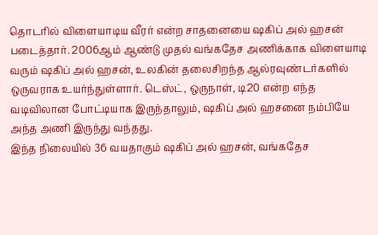தொடரில் விளையாடிய வீரர் என்ற சாதனையை ஷகிப் அல் ஹசன் படைத்தார். 2006ஆம் ஆண்டு முதல் வங்கதேச அணிக்காக விளையாடி வரும் ஷகிப் அல் ஹசன், உலகின் தலைசிறந்த ஆல்ரவுண்டர்களில் ஒருவராக உயர்ந்துள்ளார். டெஸ்ட், ஒருநாள், டி20 என்ற எந்த வடிவிலான போட்டியாக இருந்தாலும், ஷகிப் அல் ஹசனை நம்பியே அந்த அணி இருந்து வந்தது.
இந்த நிலையில் 36 வயதாகும் ஷகிப் அல் ஹசன், வங்கதேச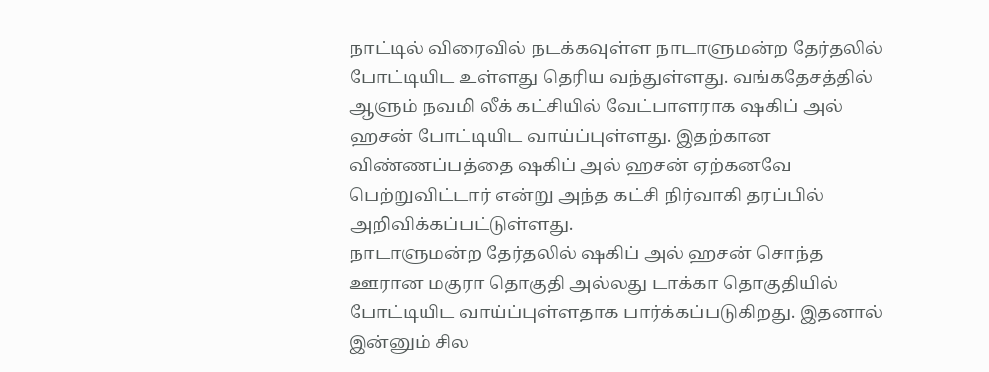நாட்டில் விரைவில் நடக்கவுள்ள நாடாளுமன்ற தேர்தலில் போட்டியிட உள்ளது தெரிய வந்துள்ளது. வங்கதேசத்தில் ஆளும் நவமி லீக் கட்சியில் வேட்பாளராக ஷகிப் அல் ஹசன் போட்டியிட வாய்ப்புள்ளது. இதற்கான விண்ணப்பத்தை ஷகிப் அல் ஹசன் ஏற்கனவே பெற்றுவிட்டார் என்று அந்த கட்சி நிர்வாகி தரப்பில் அறிவிக்கப்பட்டுள்ளது.
நாடாளுமன்ற தேர்தலில் ஷகிப் அல் ஹசன் சொந்த ஊரான மகுரா தொகுதி அல்லது டாக்கா தொகுதியில் போட்டியிட வாய்ப்புள்ளதாக பார்க்கப்படுகிறது. இதனால் இன்னும் சில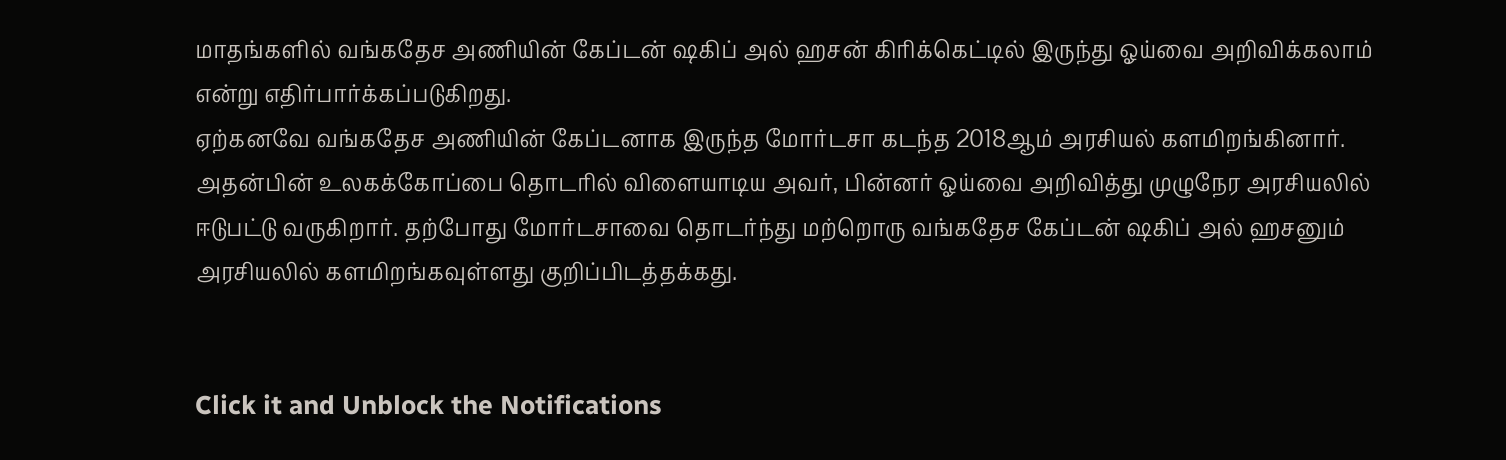மாதங்களில் வங்கதேச அணியின் கேப்டன் ஷகிப் அல் ஹசன் கிரிக்கெட்டில் இருந்து ஓய்வை அறிவிக்கலாம் என்று எதிர்பார்க்கப்படுகிறது.
ஏற்கனவே வங்கதேச அணியின் கேப்டனாக இருந்த மோர்டசா கடந்த 2018ஆம் அரசியல் களமிறங்கினார். அதன்பின் உலகக்கோப்பை தொடரில் விளையாடிய அவர், பின்னர் ஓய்வை அறிவித்து முழுநேர அரசியலில் ஈடுபட்டு வருகிறார். தற்போது மோர்டசாவை தொடர்ந்து மற்றொரு வங்கதேச கேப்டன் ஷகிப் அல் ஹசனும் அரசியலில் களமிறங்கவுள்ளது குறிப்பிடத்தக்கது.


Click it and Unblock the Notifications